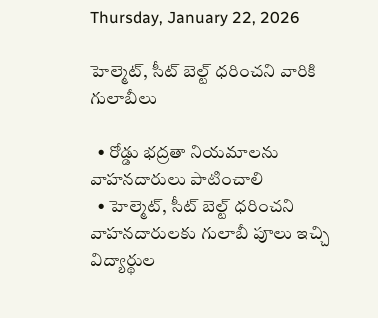Thursday, January 22, 2026

హెల్మెట్, సీట్ బెల్ట్ ధరించని వారికి గులాబీలు

  • రోడ్డు భద్రతా నియమాలను వాహనదారులు పాటించాలి
  • హెల్మెట్, సీట్ బెల్ట్ ధరించని వాహనదారులకు గులాబీ పూలు ఇచ్చి విద్యార్థుల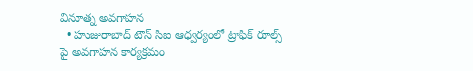వినూత్న అవగాహన
  • హుజురాబాద్ టౌన్ సిఐ ఆధ్వర్యంలో ట్రాఫిక్ రూల్స్ పై అవగాహన కార్యక్రమం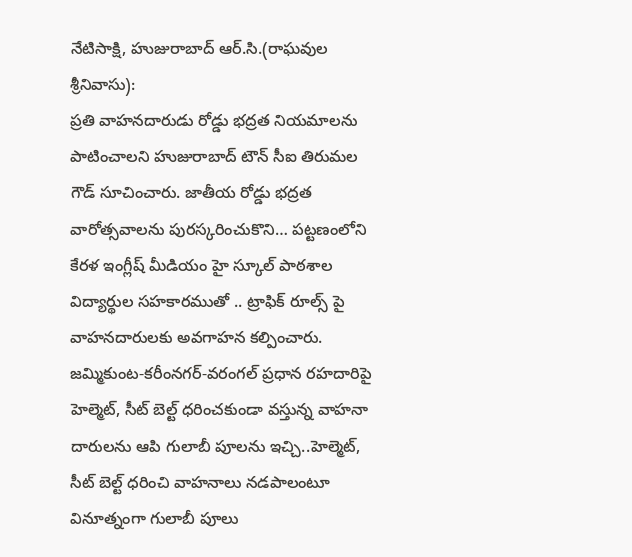నేటిసాక్షి, హుజురాబాద్ ఆర్.సి.(రాఘవుల శ్రీనివాసు):
ప్రతి వాహనదారుడు రోడ్డు భద్రత నియమాలను పాటించాలని హుజురాబాద్ టౌన్ సీఐ తిరుమల గౌడ్ సూచించారు. జాతీయ రోడ్డు భద్రత వారోత్సవాలను పురస్కరించుకొని… పట్టణంలోని కేరళ ఇంగ్లీష్ మీడియం హై స్కూల్ పాఠశాల విద్యార్థుల సహకారముతో .. ట్రాఫిక్ రూల్స్ పై వాహనదారులకు అవగాహన కల్పించారు. జమ్మికుంట-కరీంనగర్-వరంగల్ ప్రధాన రహదారిపై హెల్మెట్, సీట్ బెల్ట్ ధరించకుండా వస్తున్న వాహనా దారులను ఆపి గులాబీ పూలను ఇచ్చి..హెల్మెట్, సీట్ బెల్ట్ ధరించి వాహనాలు నడపాలంటూ వినూత్నంగా గులాబీ పూలు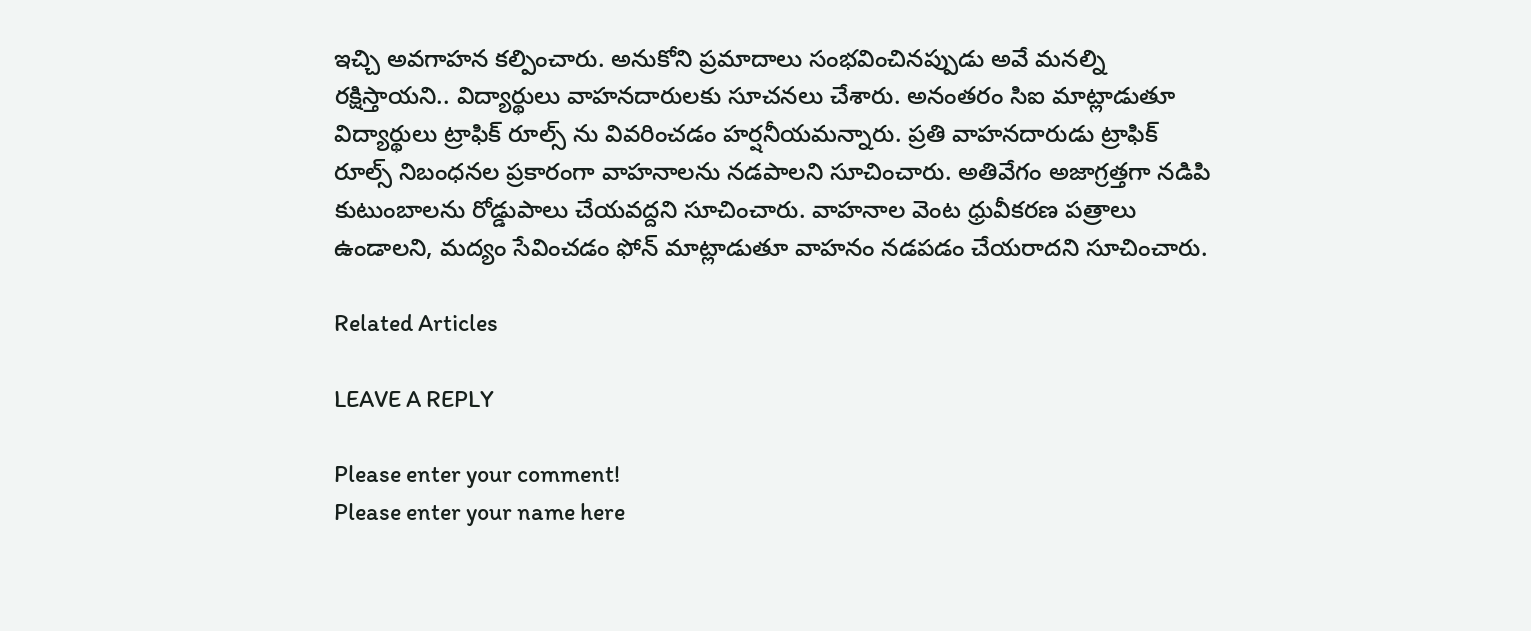ఇచ్చి అవగాహన కల్పించారు. అనుకోని ప్రమాదాలు సంభవించినప్పుడు అవే మనల్ని రక్షిస్తాయని.. విద్యార్థులు వాహనదారులకు సూచనలు చేశారు. అనంతరం సిఐ మాట్లాడుతూ విద్యార్థులు ట్రాఫిక్ రూల్స్ ను వివరించడం హర్షనీయమన్నారు. ప్రతి వాహనదారుడు ట్రాఫిక్ రూల్స్ నిబంధనల ప్రకారంగా వాహనాలను నడపాలని సూచించారు. అతివేగం అజాగ్రత్తగా నడిపి కుటుంబాలను రోడ్డుపాలు చేయవద్దని సూచించారు. వాహనాల వెంట ధ్రువీకరణ పత్రాలు ఉండాలని, మద్యం సేవించడం ఫోన్ మాట్లాడుతూ వాహనం నడపడం చేయరాదని సూచించారు.

Related Articles

LEAVE A REPLY

Please enter your comment!
Please enter your name here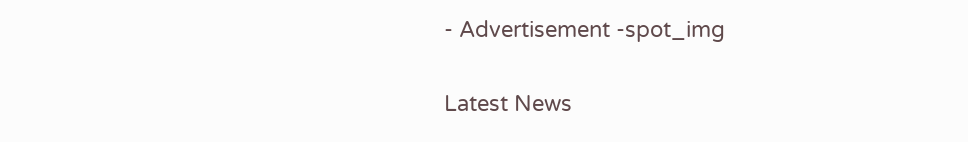- Advertisement -spot_img

Latest News